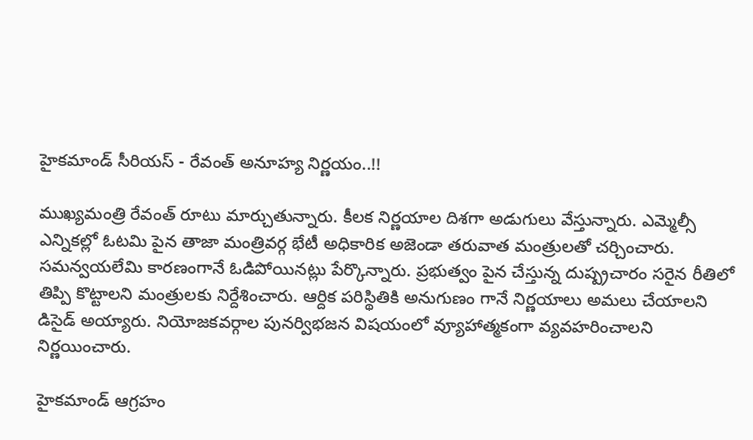హైకమాండ్ సీరియస్ - రేవంత్ అనూహ్య నిర్ణయం..!!

ముఖ్యమంత్రి రేవంత్ రూటు మార్చుతున్నారు. కీలక నిర్ణయాల దిశగా అడుగులు వేస్తున్నారు. ఎమ్మెల్సీ ఎన్నికల్లో ఓటమి పైన తాజా మంత్రివర్గ భేటీ అధికారిక అజెండా తరువాత మంత్రులతో చర్చించారు. సమన్వయలేమి కారణంగానే ఓడిపోయినట్లు పేర్కొన్నారు. ప్రభుత్వం పైన చేస్తున్న దుష్ప్రచారం సరైన రీతిలో తిప్పి కొట్టాలని మంత్రులకు నిర్దేశించారు. ఆర్దిక పరిస్థితికి అనుగుణం గానే నిర్ణయాలు అమలు చేయాలని డిసైడ్ అయ్యారు. నియోజకవర్గాల పునర్విభజన విషయంలో వ్యూహాత్మకంగా వ్యవహరించాలని నిర్ణయించారు.

హైకమాండ్ ఆగ్రహం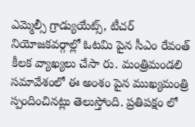ఎమ్మెల్సీ గ్రాడ్యుయేట్స్, టీచర్ నియోజకవర్గాల్లో ఓటమి పైన సీఎం రేవంత్ కీలక వ్యాఖ్యలు చేసా రు. మంత్రిమండలి సమావేశంలో ఈ అంశం పైన ముఖ్యమంత్రి స్పందించినట్లు తెలుస్తోంది. ప్రతిపక్షం లో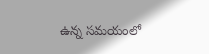ఉన్న సమయంలో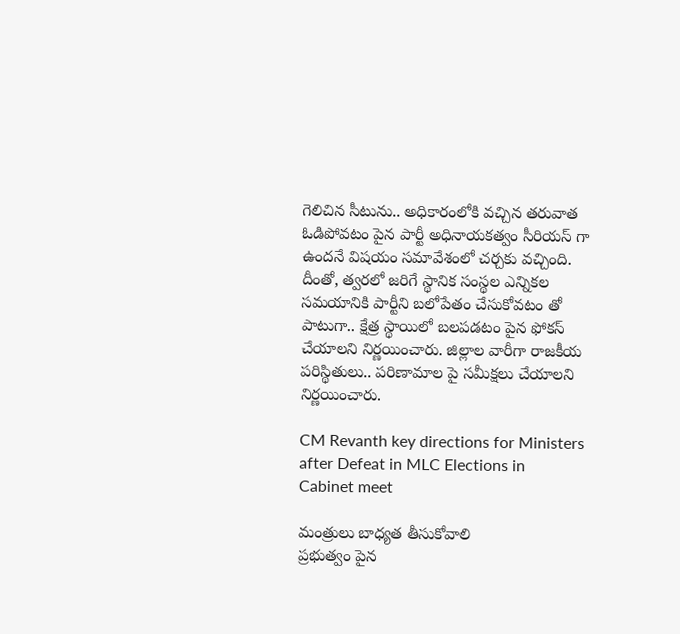గెలిచిన సీటును.. అధికారంలోకి వచ్చిన తరువాత ఓడిపోవటం పైన పార్టీ అధినాయకత్వం సీరియస్ గా ఉందనే విషయం సమావేశంలో చర్చకు వచ్చింది. దీంతో, త్వరలో జరిగే స్థానిక సంస్థల ఎన్నికల సమయానికి పార్టీని బలోపేతం చేసుకోవటం తో పాటుగా.. క్షేత్ర స్థాయిలో బలపడటం పైన ఫోకస్ చేయాలని నిర్ణయించారు. జిల్లాల వారీగా రాజకీయ పరిస్థితులు.. పరిణామాల పై సమీక్షలు చేయాలని నిర్ణయించారు.

CM Revanth key directions for Ministers after Defeat in MLC Elections in Cabinet meet

మంత్రులు బాధ్యత తీసుకోవాలి
ప్రభుత్వం పైన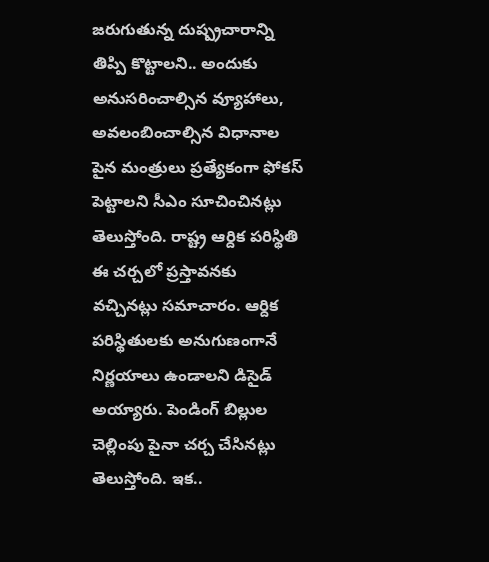జరుగుతున్న దుష్ప్రచారాన్ని తిప్పి కొట్టాలని.. అందుకు అనుసరించాల్సిన వ్యూహాలు, అవలంబించాల్సిన విధానాల పైన మంత్రులు ప్రత్యేకంగా ఫోకస్ పెట్టాలని సీఎం సూచించినట్లు తెలుస్తోంది. రాష్ట్ర ఆర్దిక పరిస్థితి ఈ చర్చలో ప్రస్తావనకు వచ్చినట్లు సమాచారం. ఆర్దిక పరిస్థితులకు అనుగుణంగానే నిర్ణయాలు ఉండాలని డిసైడ్ అయ్యారు. పెండింగ్ బిల్లుల చెల్లింపు పైనా చర్చ చేసినట్లు తెలుస్తోంది. ఇక..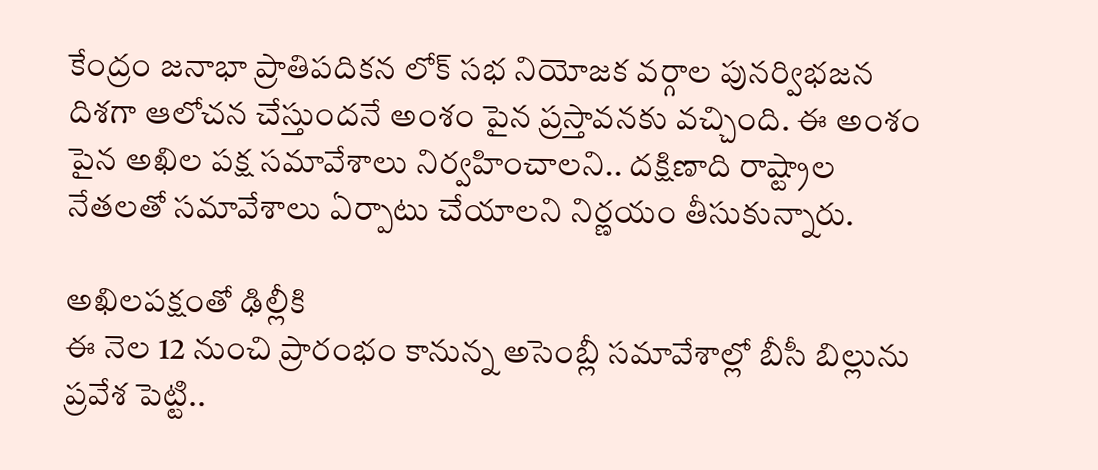కేంద్రం జనాభా ప్రాతిపదికన లోక్ సభ నియోజక వర్గాల పునర్విభజన దిశగా ఆలోచన చేస్తుందనే అంశం పైన ప్రస్తావనకు వచ్చింది. ఈ అంశం పైన అఖిల పక్ష సమావేశాలు నిర్వహించాలని.. దక్షిణాది రాష్ట్రాల నేతలతో సమావేశాలు ఏర్పాటు చేయాలని నిర్ణయం తీసుకున్నారు.

అఖిలపక్షంతో ఢిల్లీకి
ఈ నెల 12 నుంచి ప్రారంభం కానున్న అసెంబ్లీ సమావేశాల్లో బీసీ బిల్లును ప్రవేశ పెట్టి..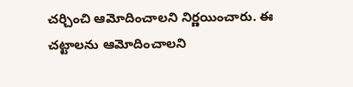చర్చించి ఆమోదించాలని నిర్ణయించారు. ఈ చట్టాలను ఆమోదించాలని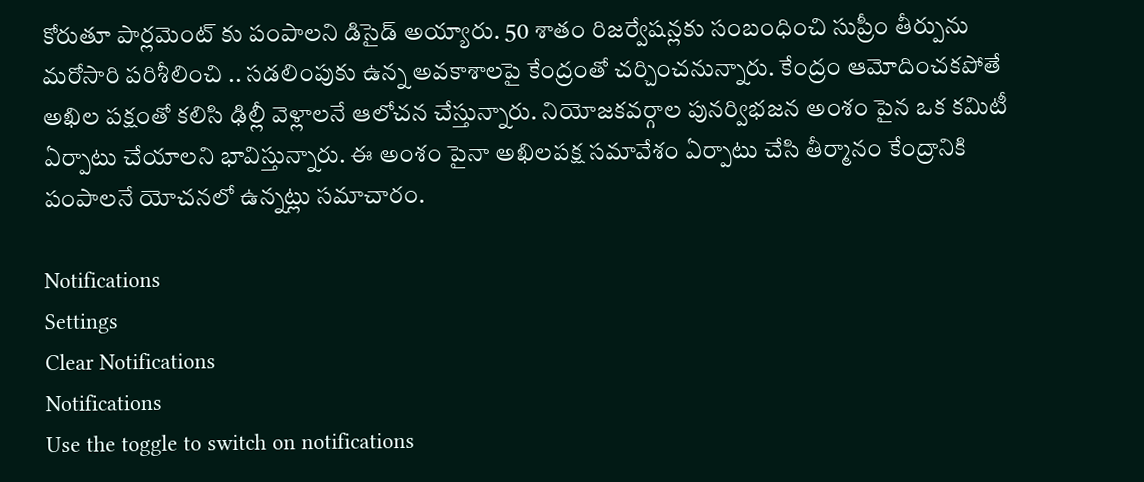కోరుతూ పార్లమెంట్ కు పంపాలని డిసైడ్ అయ్యారు. 50 శాతం రిజర్వేషన్లకు సంబంధించి సుప్రీం తీర్పును మరోసారి పరిశీలించి .. సడలింపుకు ఉన్న అవకాశాలపై కేంద్రంతో చర్చించనున్నారు. కేంద్రం ఆమోదించకపోతే అఖిల పక్షంతో కలిసి ఢిల్లీ వెళ్లాలనే ఆలోచన చేస్తున్నారు. నియోజకవర్గాల పునర్విభజన అంశం పైన ఒక కమిటీ ఏర్పాటు చేయాలని భావిస్తున్నారు. ఈ అంశం పైనా అఖిలపక్ష సమావేశం ఏర్పాటు చేసి తీర్మానం కేంద్రానికి పంపాలనే యోచనలో ఉన్నట్లు సమాచారం.

Notifications
Settings
Clear Notifications
Notifications
Use the toggle to switch on notifications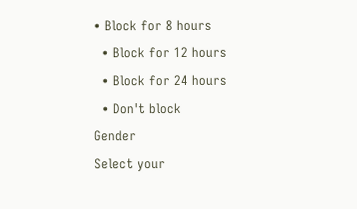• Block for 8 hours
  • Block for 12 hours
  • Block for 24 hours
  • Don't block
Gender
Select your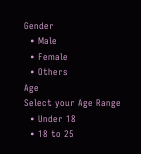Gender
  • Male
  • Female
  • Others
Age
Select your Age Range
  • Under 18
  • 18 to 25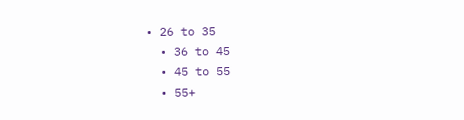• 26 to 35
  • 36 to 45
  • 45 to 55
  • 55+